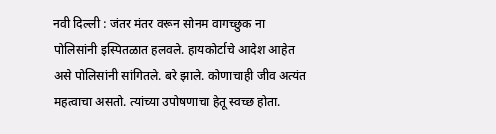नवी दिल्ली : जंतर मंतर वरून सोनम वागच्छुक ना पोलिसांनी इस्पितळात हलवले. हायकोर्टाचे आदेश आहेत असे पोलिसांनी सांगितले. बरे झाले. कोणाचाही जीव अत्यंत महत्वाचा असतो. त्यांच्या उपोषणाचा हेतू स्वच्छ होता.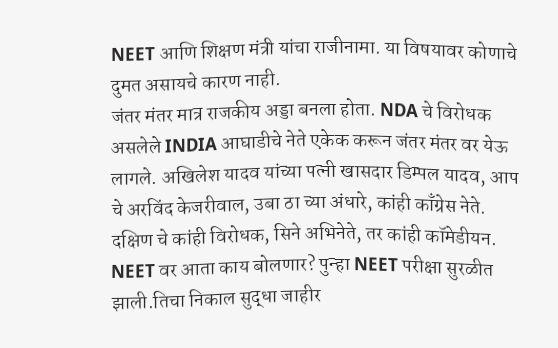NEET आणि शिक्षण मंत्री यांचा राजीनामा. या विषयावर कोणाचे दुमत असायचे कारण नाही.
जंतर मंतर मात्र राजकीय अड्डा बनला होता. NDA चे विरोधक असलेले INDIA आघाडीचे नेते एकेक करून जंतर मंतर वर येऊ लागले. अखिलेश यादव यांच्या पत्नी खासदार डिम्पल यादव, आप चे अरविंद केजरीवाल, उबा ठा च्या अंधारे, कांही काँग्रेस नेते. दक्षिण चे कांही विरोधक, सिने अभिनेते, तर कांही कॉमेडीयन.
NEET वर आता काय बोलणार? पुन्हा NEET परीक्षा सुरळीत झाली.तिचा निकाल सुद्धा जाहीर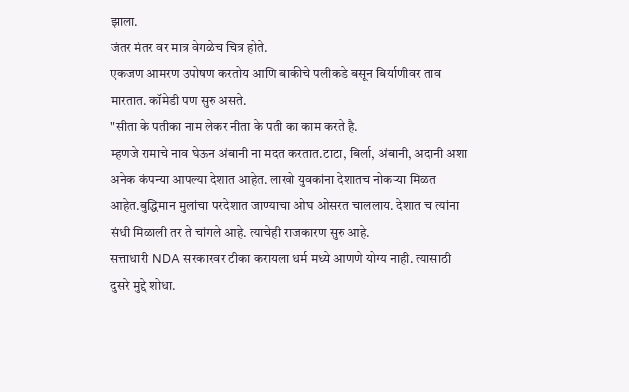झाला.
जंतर मंतर वर मात्र वेगळेच चित्र होते.
एकजण आमरण उपोषण करतोय आणि बाकीचे पलीकडे बसून बिर्याणीवर ताव मारतात. कॉमेडी पण सुरु असते.
"सीता के पतीका नाम लेकर नीता के पती का काम करते है.
म्हणजे रामाचे नाव घेऊन अंबानी ना मदत करतात.टाटा, बिर्ला, अंबानी, अदानी अशा अनेक कंपन्या आपल्या देशात आहेत. लाखो युवकांना देशातच नोकऱ्या मिळत आहेत.बुद्धिमान मुलांचा परदेशात जाण्याचा ओघ ओसरत चाललाय. देशात च त्यांना संधी मिळाली तर ते चांगले आहे. त्याचेही राजकारण सुरु आहे.
सत्ताधारी NDA सरकारवर टीका करायला धर्म मध्ये आणणे योग्य नाही. त्यासाठी दुसरे मुद्दे शोधा.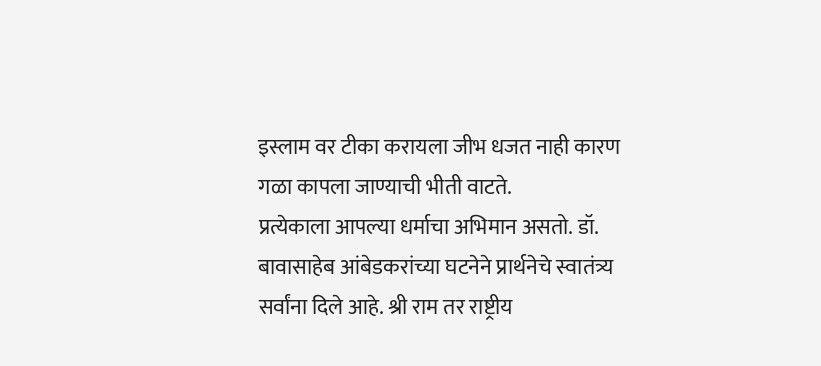इस्लाम वर टीका करायला जीभ धजत नाही कारण गळा कापला जाण्याची भीती वाटते.
प्रत्येकाला आपल्या धर्माचा अभिमान असतो. डॉ. बावासाहेब आंबेडकरांच्या घटनेने प्रार्थनेचे स्वातंत्र्य सर्वांना दिले आहे. श्री राम तर राष्ट्रीय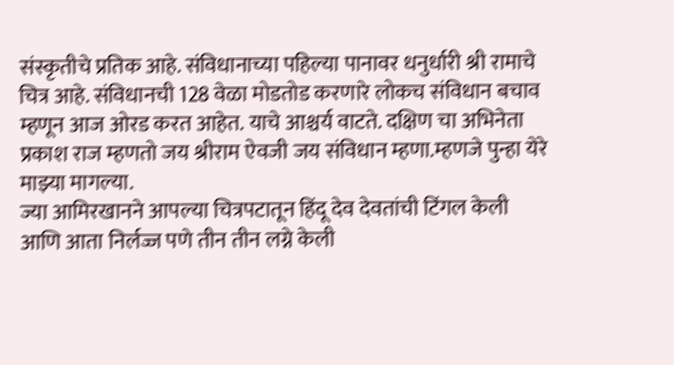संस्कृतीचे प्रतिक आहे. संविधानाच्या पहिल्या पानावर धनुर्धारी श्री रामाचे चित्र आहे. संविधानची 128 वेळा मोडतोड करणारे लोकच संविधान बचाव म्हणून आज ओरड करत आहेत. याचे आश्चर्य वाटते. दक्षिण चा अभिनेता प्रकाश राज म्हणतो जय श्रीराम ऐवजी जय संविधान म्हणा.म्हणजे पुन्हा येरे माझ्या मागल्या.
ज्या आमिरखानने आपल्या चित्रपटातून हिंदू देव देवतांची टिंगल केली आणि आता निर्लज्ज पणे तीन तीन लग्ने केली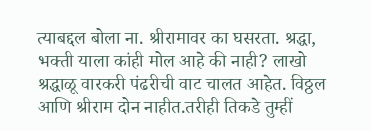त्याबद्दल बोला ना. श्रीरामावर का घसरता. श्रद्धा, भक्ती याला कांही मोल आहे की नाही? लाखो श्रद्धाळू वारकरी पंढरीची वाट चालत आहेत. विठ्ठल आणि श्रीराम दोन नाहीत.तरीही तिकडे तुम्हीं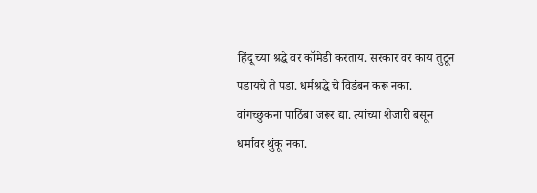हिंदू च्या श्रद्धे वर कॉमेडी करताय. सरकार वर काय तुटून पडायचे ते पडा. धर्मश्रद्धे चे विडंबन करू नका.
वांगच्छुकना पाठिंबा जरूर द्या. त्यांच्या शेजारी बसून धर्मावर थुंकू नका.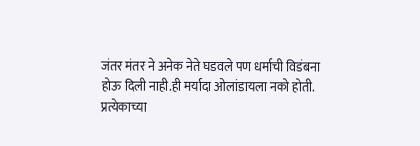जंतर मंतर ने अनेक नेते घडवले पण धर्माची विडंबना होऊ दिली नाही.ही मर्यादा ओलांडायला नको होती.
प्रत्येकाच्या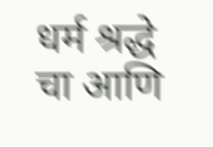धर्म श्रद्धे चा आणि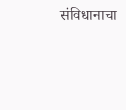संविधानाचा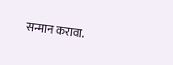सन्मान करावा.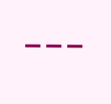---